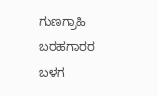ಗುಣಗ್ರಾಹಿ
ಬರಹಗಾರರ ಬಳಗ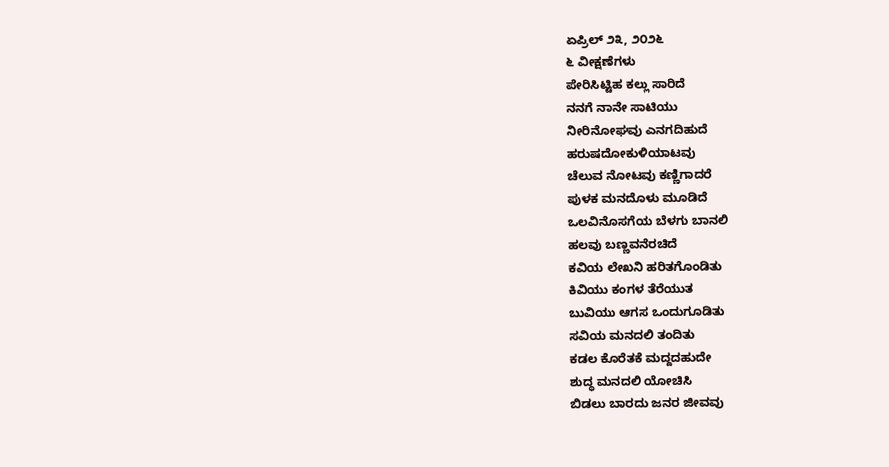ಏಪ್ರಿಲ್ ೨೩, ೨೦೨೬
೬ ವೀಕ್ಷಣೆಗಳು
ಪೇರಿಸಿಟ್ಟಿಹ ಕಲ್ಲು ಸಾರಿದೆ
ನನಗೆ ನಾನೇ ಸಾಟಿಯು
ನೀರಿನೋಘವು ಎನಗದಿಹುದೆ
ಹರುಷದೋಕುಳಿಯಾಟವು
ಚೆಲುವ ನೋಟವು ಕಣ್ಣಿಗಾದರೆ
ಪುಳಕ ಮನದೊಳು ಮೂಡಿದೆ
ಒಲವಿನೊಸಗೆಯ ಬೆಳಗು ಬಾನಲಿ
ಹಲವು ಬಣ್ಣವನೆರಚಿದೆ
ಕವಿಯ ಲೇಖನಿ ಹರಿತಗೊಂಡಿತು
ಕಿವಿಯು ಕಂಗಳ ತೆರೆಯುತ
ಬುವಿಯು ಆಗಸ ಒಂದುಗೂಡಿತು
ಸವಿಯ ಮನದಲಿ ತಂದಿತು
ಕಡಲ ಕೊರೆತಕೆ ಮದ್ದದಹುದೇ
ಶುದ್ಧ ಮನದಲಿ ಯೋಚಿಸಿ
ಬಿಡಲು ಬಾರದು ಜನರ ಜೀವವು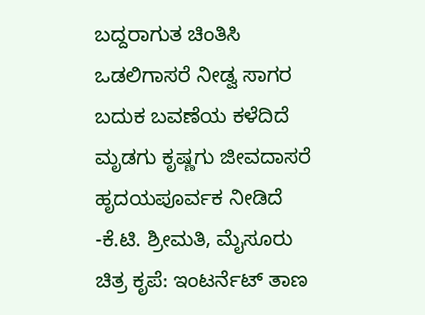ಬದ್ದರಾಗುತ ಚಿಂತಿಸಿ
ಒಡಲಿಗಾಸರೆ ನೀಡ್ವ ಸಾಗರ
ಬದುಕ ಬವಣೆಯ ಕಳೆದಿದೆ
ಮೃಡಗು ಕೃಷ್ಣಗು ಜೀವದಾಸರೆ
ಹೃದಯಪೂರ್ವಕ ನೀಡಿದೆ
-ಕೆ.ಟಿ. ಶ್ರೀಮತಿ, ಮೈಸೂರು
ಚಿತ್ರ ಕೃಪೆ: ಇಂಟರ್ನೆಟ್ ತಾಣ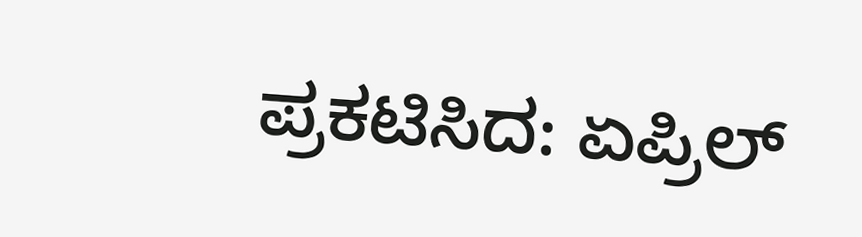ಪ್ರಕಟಿಸಿದ: ಏಪ್ರಿಲ್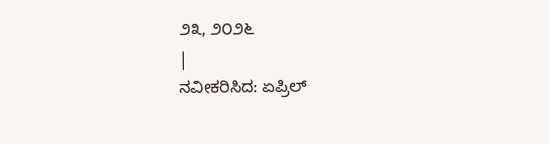೨೩, ೨೦೨೬
|
ನವೀಕರಿಸಿದ: ಏಪ್ರಿಲ್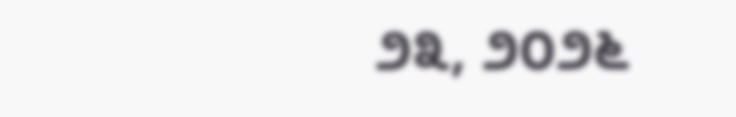೨೩, ೨೦೨೬